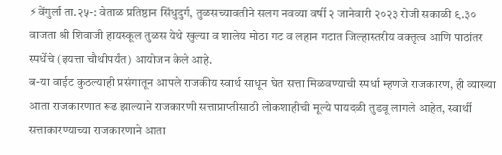⚡वेंगुर्ला ता.२५-: वेताळ प्रतिष्ठान सिंधुदुर्ग, तुळसच्यावतीने सलग नवव्या वर्षी २ जानेवारी २०२३ रोजी सकाळी ९.३० वाजता श्री शिवाजी हायस्कूल तुळस येथे खुल्या व शालेय मोठा गट व लहान गटात जिल्हास्तरीय वक्तृत्व आणि पाठांतर स्पर्धेचे (इयत्ता चौथीपर्यंत) आयोजन केले आहे.
ब-या वाईट कुठल्याही प्रसंगातून आपले राजकीय स्वार्थ साधून घेत सत्ता मिळवण्याची स्पर्धा म्हणजे राजकारण, ही व्याख्या आता राजकारणात रूढ झाल्याने राजकारणी सत्ताप्राप्तीसाठी लोकशाहीची मूल्ये पायदळी तुडवू लागले आहेत, स्वार्थी सत्ताकारण्याच्या राजकारणाने आता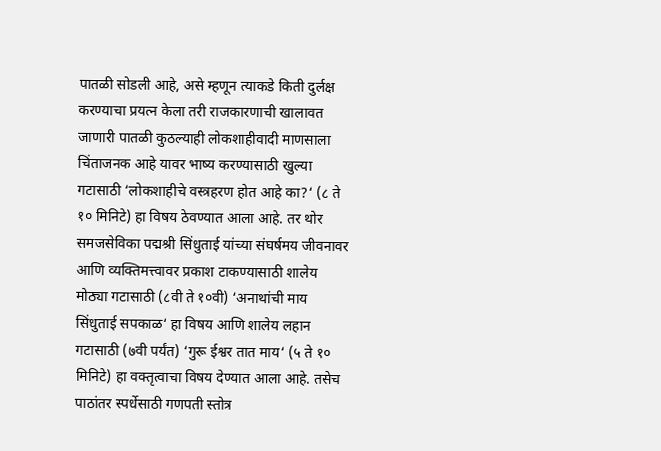पातळी सोडली आहे, असे म्हणून त्याकडे किती दुर्लक्ष करण्याचा प्रयत्न केला तरी राजकारणाची खालावत जाणारी पातळी कुठल्याही लोकशाहीवादी माणसाला चिंताजनक आहे यावर भाष्य करण्यासाठी खुल्या गटासाठी ‘लोकशाहीचे वस्त्रहरण होत आहे का?‘ (८ ते १० मिनिटे) हा विषय ठेवण्यात आला आहे. तर थोर समजसेविका पद्मश्री सिंधुताई यांच्या संघर्षमय जीवनावर आणि व्यक्तिमत्त्वावर प्रकाश टाकण्यासाठी शालेय मोठ्या गटासाठी (८वी ते १०वी) ‘अनाथांची माय सिंधुताई सपकाळ‘ हा विषय आणि शालेय लहान गटासाठी (७वी पर्यंत) ‘गुरू ईश्वर तात माय‘ (५ ते १० मिनिटे) हा वक्तृत्वाचा विषय देण्यात आला आहे. तसेच पाठांतर स्पर्धेसाठी गणपती स्तोत्र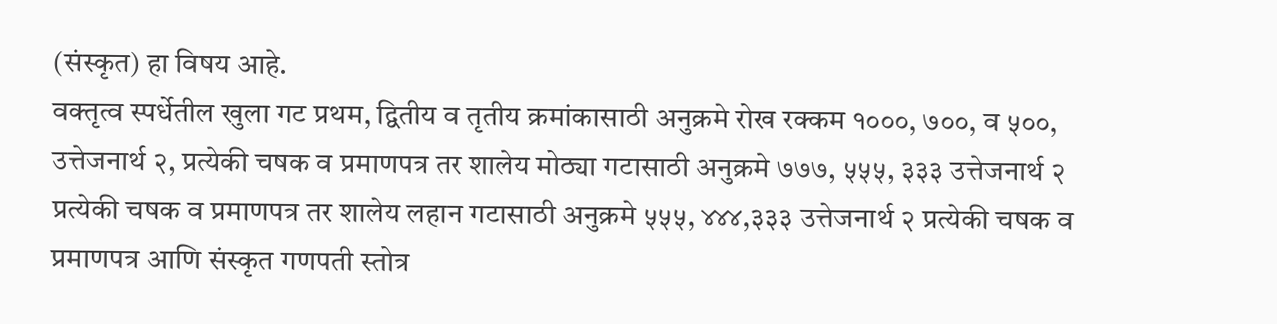(संस्कृत) हा विषय आहे.
वक्तृत्व स्पर्धेतील खुला गट प्रथम, द्वितीय व तृतीय क्रमांकासाठी अनुक्रमे रोख रक्कम १०००, ७००, व ५००, उत्तेजनार्थ २, प्रत्येकी चषक व प्रमाणपत्र तर शालेय मोठ्या गटासाठी अनुक्रमे ७७७, ५५५, ३३३ उत्तेजनार्थ २ प्रत्येकी चषक व प्रमाणपत्र तर शालेय लहान गटासाठी अनुक्रमे ५५५, ४४४,३३३ उत्तेजनार्थ २ प्रत्येकी चषक व प्रमाणपत्र आणि संस्कृत गणपती स्तोत्र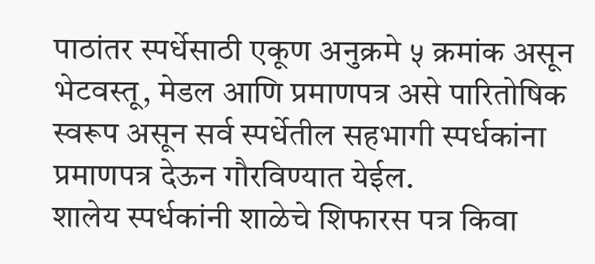पाठांतर स्पर्धेसाठी एकूण अनुक्रमे ५ क्रमांक असून भेटवस्तू, मेडल आणि प्रमाणपत्र असे पारितोषिक स्वरूप असून सर्व स्पर्धेतील सहभागी स्पर्धकांना प्रमाणपत्र देऊन गौरविण्यात येईल.
शालेय स्पर्धकांनी शाळेचे शिफारस पत्र किवा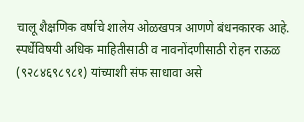चालू शैक्षणिक वर्षाचे शालेय ओळखपत्र आणणे बंधनकारक आहे. स्पर्धेविषयी अधिक माहितीसाठी व नावनोंदणीसाठी रोहन राऊळ (९२८४६९८९८१) यांच्याशी संफ साधावा असे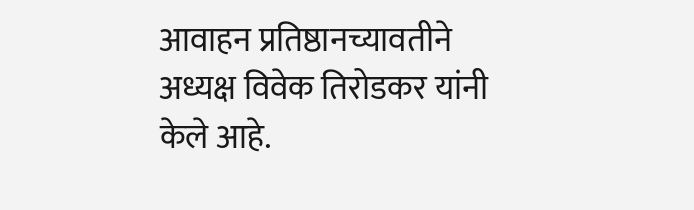आवाहन प्रतिष्ठानच्यावतीने अध्यक्ष विवेक तिरोडकर यांनी केले आहे.